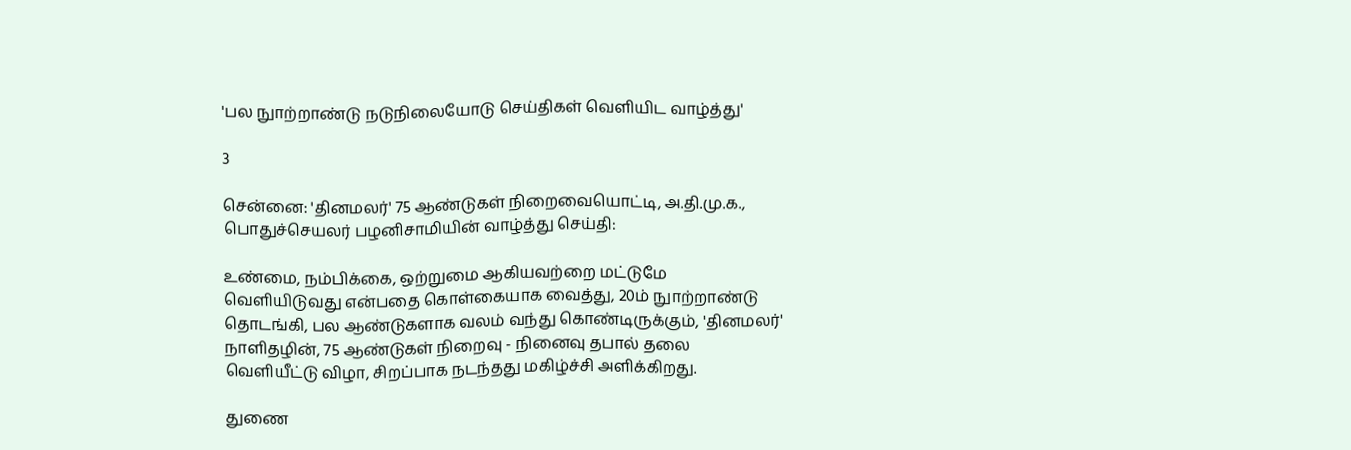'பல நுாற்றாண்டு நடுநிலையோடு செய்திகள் வெளியிட வாழ்த்து'

3

சென்னை: 'தினமலர்' 75 ஆண்டுகள் நிறைவையொட்டி, அ.தி.மு.க., பொதுச்செயலர் பழனிசாமியின் வாழ்த்து செய்தி:

உண்மை, நம்பிக்கை, ஒற்றுமை ஆகியவற்றை மட்டுமே வெளியிடுவது என்பதை கொள்கையாக வைத்து, 20ம் நுாற்றாண்டு தொடங்கி, பல ஆண்டுகளாக வலம் வந்து கொண்டிருக்கும், 'தினமலர்' நாளிதழின், 75 ஆண்டுகள் நிறைவு - நினைவு தபால் தலை வெளியீட்டு விழா, சிறப்பாக நடந்தது மகிழ்ச்சி அளிக்கிறது.

துணை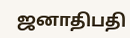ஜனாதிபதி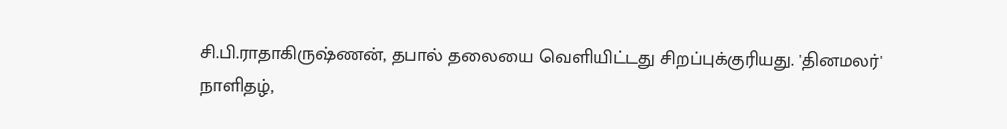சி.பி.ராதாகிருஷ்ணன், தபால் தலையை வெளியிட்டது சிறப்புக்குரியது. 'தினமலர்' நாளிதழ்,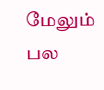மேலும் பல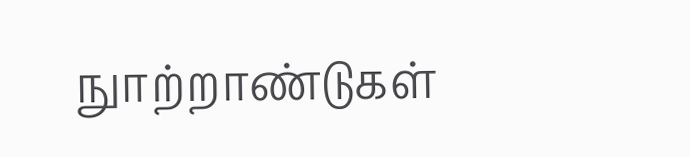நுாற்றாண்டுகள்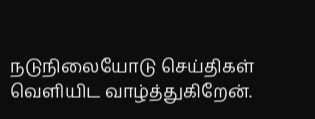நடுநிலையோடு செய்திகள் வெளியிட வாழ்த்துகிறேன்.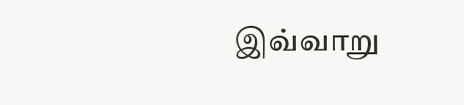இவ்வாறு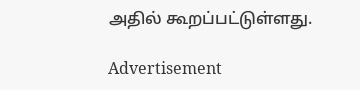அதில் கூறப்பட்டுள்ளது.

Advertisement